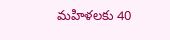మహిళలకు 40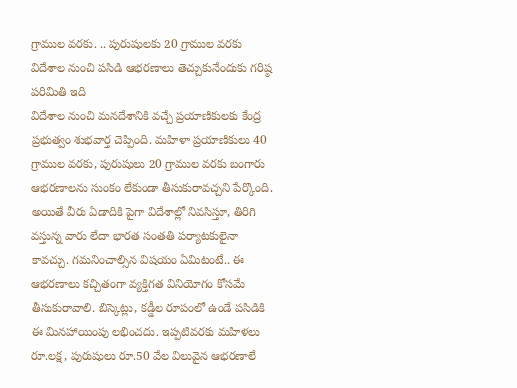గ్రాముల వరకు. .. పురుషులకు 20 గ్రాముల వరకు
విదేశాల నుంచి పసిడి ఆభరణాలు తెచ్చుకునేందుకు గరిష్ఠ పరిమితి ఇది
విదేశాల నుంచి మనదేశానికి వచ్చే ప్రయాణికులకు కేంద్ర ప్రభుత్వం శుభవార్త చెప్పింది. మహిళా ప్రయాణికులు 40 గ్రాముల వరకు, పురుషులు 20 గ్రాముల వరకు బంగారు ఆభరణాలను సుంకం లేకుండా తీసుకురావచ్చని పేర్కొంది. అయితే వీరు ఏడాదికి పైగా విదేశాల్లో నివసిస్తూ, తిరిగి వస్తున్న వారు లేదా భారత సంతతి పర్యాటకులైనా కావచ్చు. గమనించాల్సిన విషయం ఏమిటంటే.. ఈ ఆభరణాలు కచ్చితంగా వ్యక్తిగత వినియోగం కోసమే తీసుకురావాలి. బిస్కెట్లు, కడ్డీల రూపంలో ఉండే పసిడికి ఈ మినహాయింపు లభించదు. ఇప్పటివరకు మహిళలు రూ.లక్ష, పురుషులు రూ.50 వేల విలువైన ఆభరణాలే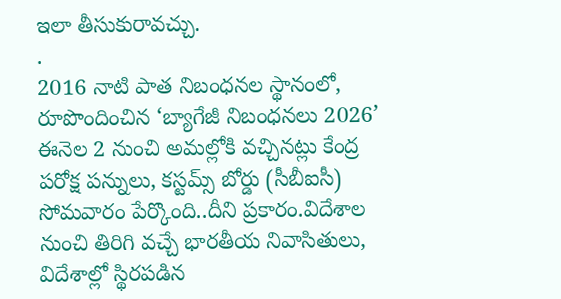ఇలా తీసుకురావచ్చు.
.
2016 నాటి పాత నిబంధనల స్థానంలో, రూపొందించిన ‘బ్యాగేజీ నిబంధనలు 2026’ ఈనెల 2 నుంచి అమల్లోకి వచ్చినట్లు కేంద్ర పరోక్ష పన్నులు, కస్టమ్స్ బోర్డు (సీబీఐసీ) సోమవారం పేర్కొంది..దీని ప్రకారం.విదేశాల నుంచి తిరిగి వచ్చే భారతీయ నివాసితులు, విదేశాల్లో స్థిరపడిన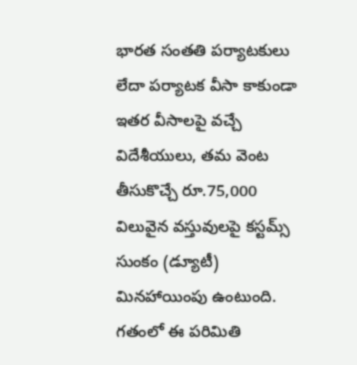భారత సంతతి పర్యాటకులు లేదా పర్యాటక వీసా కాకుండా ఇతర వీసాలపై వచ్చే విదేశీయులు, తమ వెంట తీసుకొచ్చే రూ.75,000 విలువైన వస్తువులపై కస్టమ్స్ సుంకం (డ్యూటీ) మినహాయింపు ఉంటుంది. గతంలో ఈ పరిమితి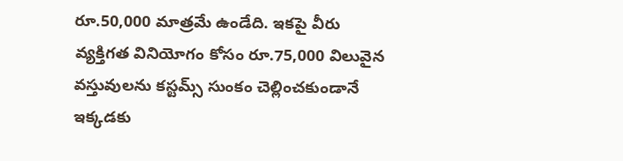రూ.50,000 మాత్రమే ఉండేది. ఇకపై వీరు వ్యక్తిగత వినియోగం కోసం రూ.75,000 విలువైన వస్తువులను కస్టమ్స్ సుంకం చెల్లించకుండానే ఇక్కడకు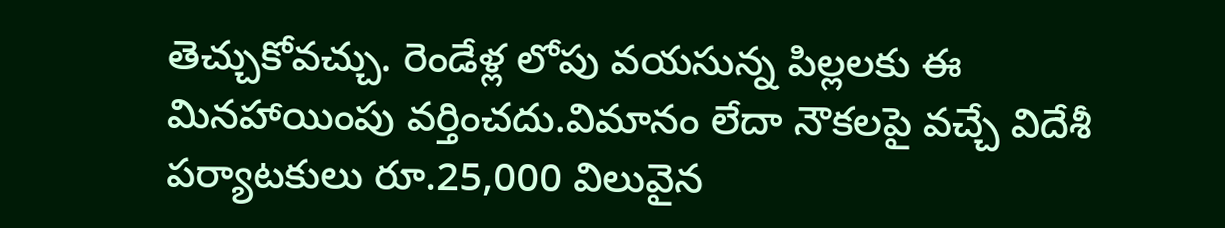తెచ్చుకోవచ్చు. రెండేళ్ల లోపు వయసున్న పిల్లలకు ఈ మినహాయింపు వర్తించదు.విమానం లేదా నౌకలపై వచ్చే విదేశీ పర్యాటకులు రూ.25,000 విలువైన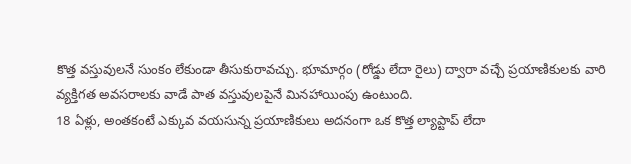కొత్త వస్తువులనే సుంకం లేకుండా తీసుకురావచ్చు. భూమార్గం (రోడ్డు లేదా రైలు) ద్వారా వచ్చే ప్రయాణికులకు వారి వ్యక్తిగత అవసరాలకు వాడే పాత వస్తువులపైనే మినహాయింపు ఉంటుంది.
18 ఏళ్లు, అంతకంటే ఎక్కువ వయసున్న ప్రయాణికులు అదనంగా ఒక కొత్త ల్యాప్టాప్ లేదా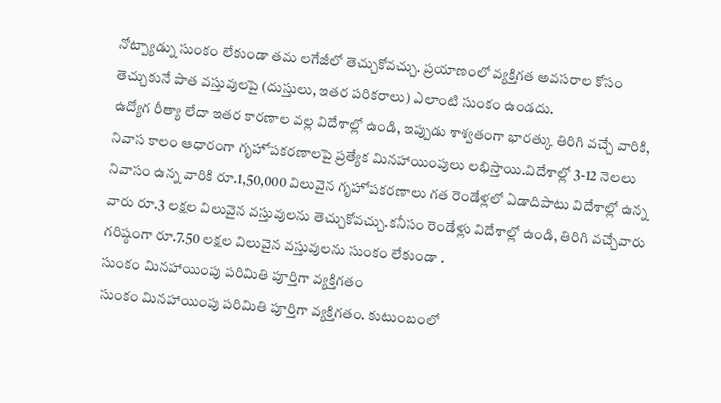నోట్ప్యాడ్ను సుంకం లేకుండా తమ లగేజీలో తెచ్చుకోవచ్చు. ప్రయాణంలో వ్యక్తిగత అవసరాల కోసం తెచ్చుకునే పాత వస్తువులపై (దుస్తులు, ఇతర పరికరాలు) ఎలాంటి సుంకం ఉండదు.
ఉద్యోగ రీత్యా లేదా ఇతర కారణాల వల్ల విదేశాల్లో ఉండి, ఇప్పుడు శాశ్వతంగా భారత్కు తిరిగి వచ్చే వారికి, నివాస కాలం ఆధారంగా గృహోపకరణాలపై ప్రత్యేక మినహాయింపులు లభిస్తాయి.విదేశాల్లో 3-12 నెలలు నివాసం ఉన్న వారికి రూ.1,50,000 విలువైన గృహోపకరణాలు గత రెండేళ్లలో ఏడాదిపాటు విదేశాల్లో ఉన్న వారు రూ.3 లక్షల విలువైన వస్తువులను తెచ్చుకోవచ్చు.కనీసం రెండేళ్లు విదేశాల్లో ఉండి, తిరిగి వచ్చేవారు గరిష్ఠంగా రూ.7.50 లక్షల విలువైన వస్తువులను సుంకం లేకుండా .
సుంకం మినహాయింపు పరిమితి పూర్తిగా వ్యక్తిగతం
సుంకం మినహాయింపు పరిమితి పూర్తిగా వ్యక్తిగతం. కుటుంబంలో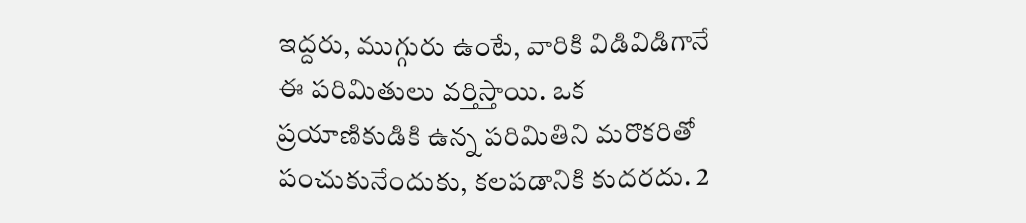ఇద్దరు, ముగ్గురు ఉంటే, వారికి విడివిడిగానే ఈ పరిమితులు వర్తిస్తాయి. ఒక ప్రయాణికుడికి ఉన్న పరిమితిని మరొకరితో పంచుకునేందుకు, కలపడానికి కుదరదు. 2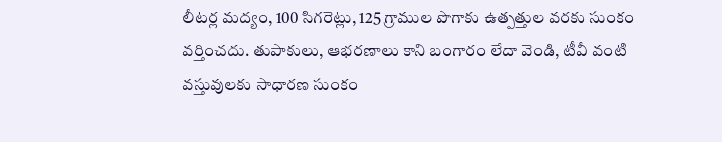లీటర్ల మద్యం, 100 సిగరెట్లు, 125 గ్రాముల పొగాకు ఉత్పత్తుల వరకు సుంకం వర్తించదు. తుపాకులు, ఆభరణాలు కాని బంగారం లేదా వెండి, టీవీ వంటి వస్తువులకు సాధారణ సుంకం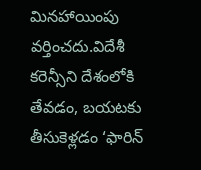మినహాయింపు వర్తించదు.విదేశీ కరెన్సీని దేశంలోకి తేవడం, బయటకు తీసుకెళ్లడం ‘ఫారిన్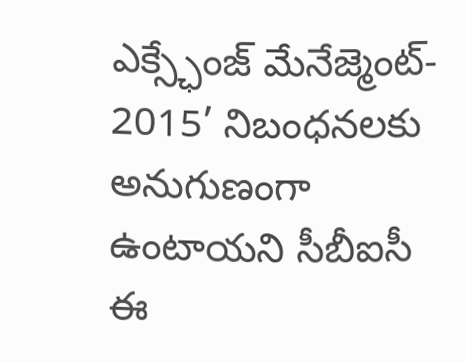ఎక్స్ఛేంజ్ మేనేజ్మెంట్- 2015’ నిబంధనలకు అనుగుణంగా ఉంటాయని సీబీఐసీ ఈ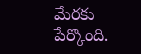మేరకు పేర్కొంది.